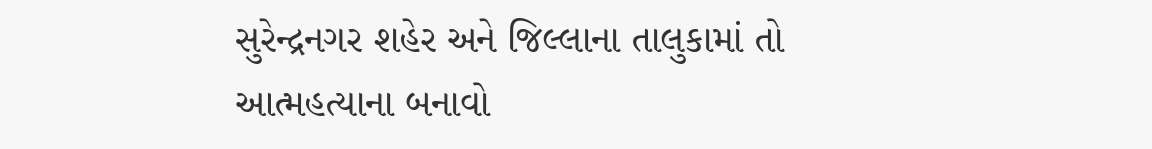સુરેન્દ્રનગર શહેર અને જિલ્લાના તાલુકામાં તો આત્મહત્યાના બનાવો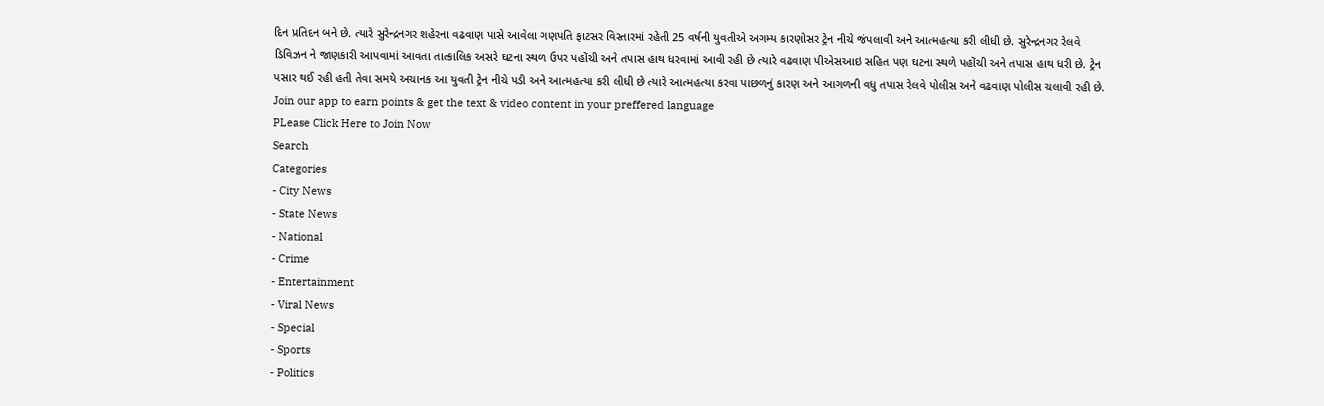દિન પ્રતિદન બને છે. ત્યારે સુરેન્દ્રનગર શહેરના વઢવાણ પાસે આવેલા ગણપતિ ફાટસર વિસ્તારમાં રહેતી 25 વર્ષની યુવતીએ અગમ્ય કારણોસર ટ્રેન નીચે જંપલાવી અને આત્મહત્યા કરી લીધી છે. સુરેન્દ્રનગર રેલવે ડિવિઝન ને જાણકારી આપવામાં આવતા તાત્કાલિક અસરે ઘટના સ્થળ ઉપર પહોંચી અને તપાસ હાથ ધરવામાં આવી રહી છે ત્યારે વઢવાણ પીએસઆઇ સહિત પણ ઘટના સ્થળે પહોંચી અને તપાસ હાથ ધરી છે. ટ્રેન પસાર થઈ રહી હતી તેવા સમયે અચાનક આ યુવતી ટ્રેન નીચે પડી અને આત્મહત્યા કરી લીધી છે ત્યારે આત્મહત્યા કરવા પાછળનું કારણ અને આગળની વધુ તપાસ રેલવે પોલીસ અને વઢવાણ પોલીસ ચલાવી રહી છે.
Join our app to earn points & get the text & video content in your preffered language
PLease Click Here to Join Now
Search
Categories
- City News
- State News
- National
- Crime
- Entertainment
- Viral News
- Special
- Sports
- Politics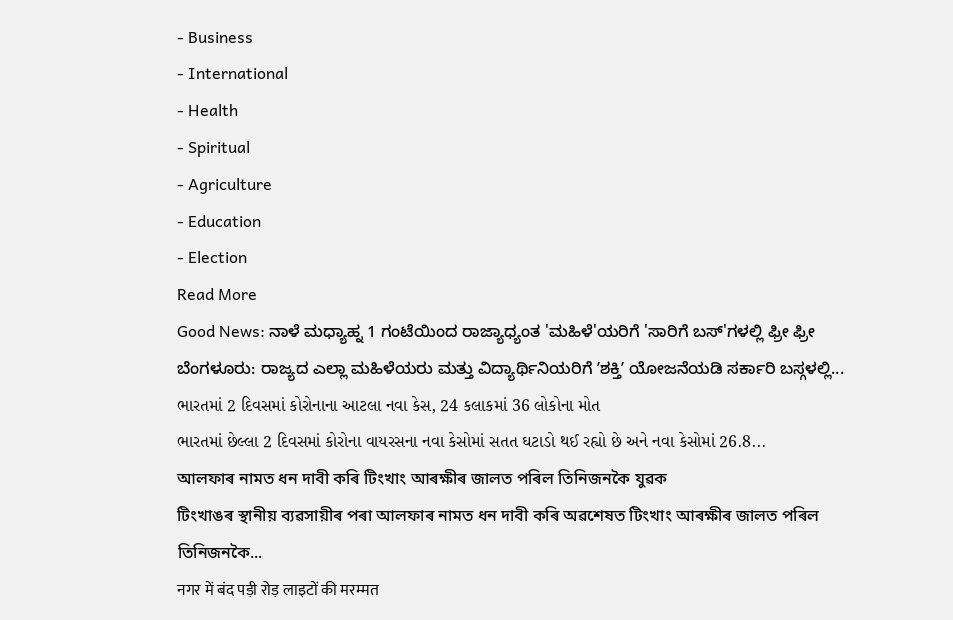- Business
- International
- Health
- Spiritual
- Agriculture
- Education
- Election
Read More
Good News: ನಾಳೆ ಮಧ್ಯಾಹ್ನ 1 ಗಂಟೆಯಿಂದ ರಾಜ್ಯಾಧ್ಯಂತ 'ಮಹಿಳೆ'ಯರಿಗೆ 'ಸಾರಿಗೆ ಬಸ್'ಗಳಲ್ಲಿ ಫ್ರೀ ಫ್ರೀ
ಬೆಂಗಳೂರು: ರಾಜ್ಯದ ಎಲ್ಲಾ ಮಹಿಳೆಯರು ಮತ್ತು ವಿದ್ಯಾರ್ಥಿನಿಯರಿಗೆ ʼಶಕ್ತಿʼ ಯೋಜನೆಯಡಿ ಸರ್ಕಾರಿ ಬಸ್ಗಳಲ್ಲಿ...
ભારતમાં 2 દિવસમાં કોરોનાના આટલા નવા કેસ, 24 કલાકમાં 36 લોકોના મોત
ભારતમાં છેલ્લા 2 દિવસમાં કોરોના વાયરસના નવા કેસોમાં સતત ઘટાડો થઈ રહ્યો છે અને નવા કેસોમાં 26.8...
আলফাৰ নামত ধন দাবী কৰি টিংখাং আৰক্ষীৰ জালত পৰিল তিনিজনকৈ যুৱক
টিংখাঙৰ স্থানীয় ব্যৱসায়ীৰ পৰা আলফাৰ নামত ধন দাবী কৰি অৱশেষত টিংখাং আৰক্ষীৰ জালত পৰিল তিনিজনকৈ...
नगर में बंद पड़ी रोड़ लाइटों की मरम्मत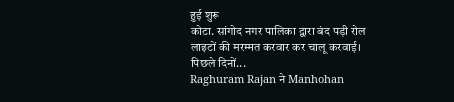हुई शुरू
कोटा. सांगोद नगर पालिका द्वारा बंद पड़ी रोल लाइटों की मरम्मत करवार कर चालू करवाई। पिछले दिनों...
Raghuram Rajan ने Manhohan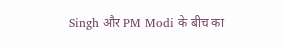Singh और PM Modi के बीच का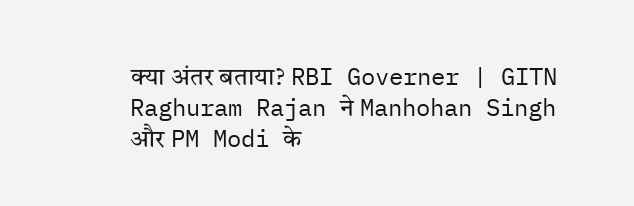क्या अंतर बताया? RBI Governer | GITN
Raghuram Rajan ने Manhohan Singh और PM Modi के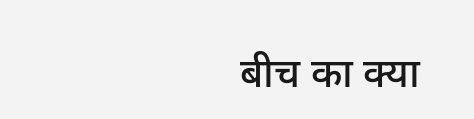बीच का क्या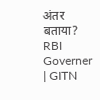अंतर बताया? RBI Governer | GITN